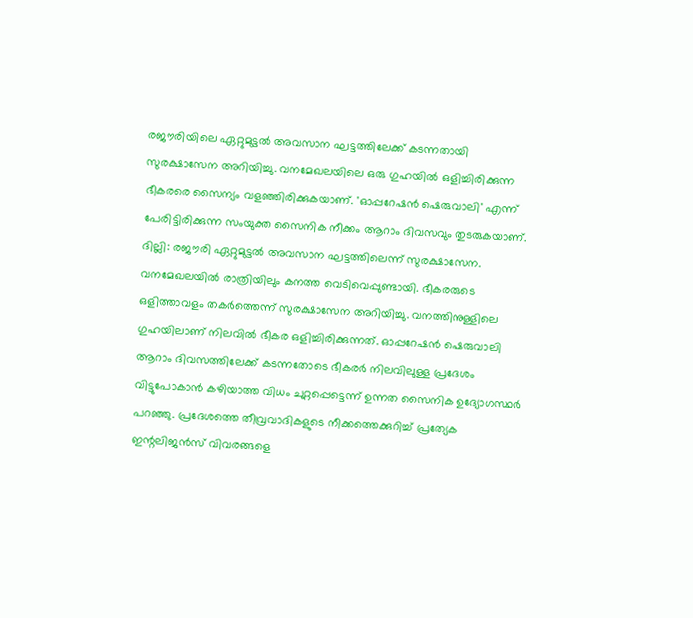രജൗരിയിലെ ഏറ്റുമുട്ടൽ അവസാന ഘട്ടത്തിലേക്ക് കടന്നതായി സുരക്ഷാസേന അറിയിച്ചു. വനമേഖലയിലെ ഒരു ഗുഹയിൽ ഒളിച്ചിരിക്കുന്ന ഭീകരരെ സൈന്യം വളഞ്ഞിരിക്കുകയാണ്. 'ഓപ്പറേഷൻ ഷെരുവാലി' എന്ന് പേരിട്ടിരിക്കുന്ന സംയുക്ത സൈനിക നീക്കം ആറാം ദിവസവും തുടരുകയാണ്.
ദില്ലി: രജൗരി ഏറ്റുമുട്ടൽ അവസാന ഘട്ടത്തിലെന്ന് സുരക്ഷാസേന. വനമേഖലയിൽ രാത്രിയിലും കനത്ത വെടിവെപ്പുണ്ടായി. ഭീകരരുടെ ഒളിത്താവളം തകർത്തെന്ന് സുരക്ഷാസേന അറിയിച്ചു. വനത്തിനുള്ളിലെ ഗുഹയിലാണ് നിലവിൽ ഭീകര ഒളിച്ചിരിക്കുന്നത്. ഓപ്പറേഷൻ ഷെരുവാലി ആറാം ദിവസത്തിലേക്ക് കടന്നതോടെ ഭീകരർ നിലവിലുള്ള പ്രദേശം വിട്ടുപോകാൻ കഴിയാത്ത വിധം ചുറ്റപ്പെട്ടെന്ന് ഉന്നത സൈനിക ഉദ്യോഗസ്ഥർ പറഞ്ഞു. പ്രദേശത്തെ തീവ്രവാദികളുടെ നീക്കത്തെക്കുറിച്ച് പ്രത്യേക ഇന്റലിജൻസ് വിവരങ്ങളെ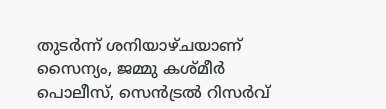തുടർന്ന് ശനിയാഴ്ചയാണ് സൈന്യം, ജമ്മു കശ്മീർ പൊലീസ്, സെൻട്രൽ റിസർവ്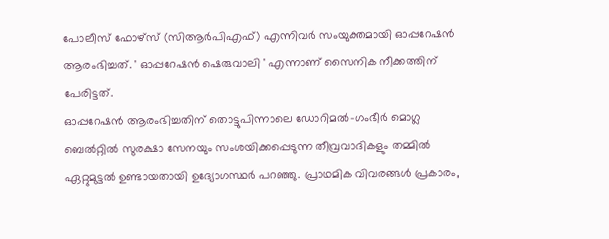പോലീസ് ഫോഴ്സ് (സിആർപിഎഫ്) എന്നിവർ സംയുക്തമായി ഓപ്പറേഷൻ ആരംഭിച്ചത്. ' ഓപ്പറേഷൻ ഷെരുവാലി ' എന്നാണ് സൈനിക നീക്കത്തിന് പേരിട്ടത്.
ഓപ്പറേഷൻ ആരംഭിച്ചതിന് തൊട്ടുപിന്നാലെ ഡോറിമൽ-ഗംഭീർ മൊഗ്ല ബെൽറ്റിൽ സുരക്ഷാ സേനയും സംശയിക്കപ്പെടുന്ന തീവ്രവാദികളും തമ്മിൽ ഏറ്റുമുട്ടൽ ഉണ്ടായതായി ഉദ്യോഗസ്ഥർ പറഞ്ഞു. പ്രാഥമിക വിവരങ്ങൾ പ്രകാരം,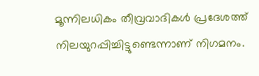മൂന്നിലധികം തീവ്രവാദികൾ പ്രദേശത്ത് നിലയുറപ്പിച്ചിട്ടുണ്ടെന്നാണ് നിഗമനം.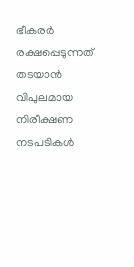ഭീകരർ രക്ഷപ്പെടുന്നത് തടയാൻ വിപുലമായ നിരീക്ഷണ നടപടികൾ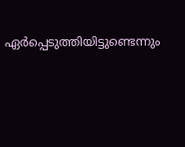ഏർപ്പെടുത്തിയിട്ടുണ്ടെന്നും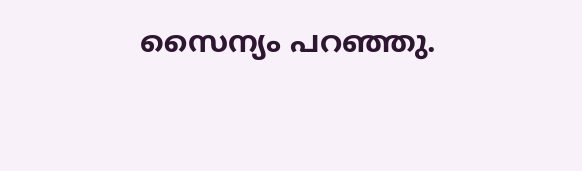സൈന്യം പറഞ്ഞു.